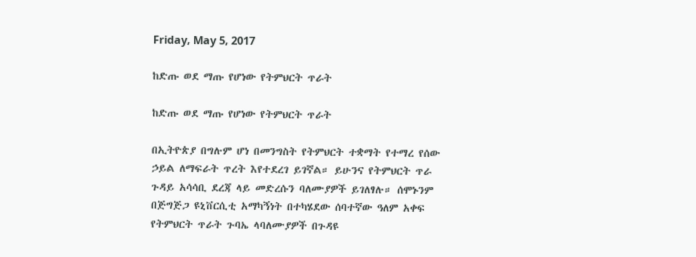Friday, May 5, 2017

ከድጡ ወደ ማጡ የሆነው የትምህርት ጥራት

ከድጡ ወደ ማጡ የሆነው የትምህርት ጥራት

በኢትዮጵያ በግሉም ሆነ በመንግስት የትምህርት ተቋማት የተማረ የሰው ኃይል ለማፍራት ጥረት እየተደረገ ይገኛል። ይሁንና የትምህርት ጥራ ጉዳይ አሳሳቢ ደረጃ ላይ መድረሱን ባለሙያዎች ይገለፃሉ። ሰሞኑንም በጅግጅጋ ዩኒቨርሲቲ አማካኝነት በተካሄደው ሰባተኛው ዓለም አቀፍ የትምህርት ጥራት ጉባኤ ላባለሙያዎች በጉዳዩ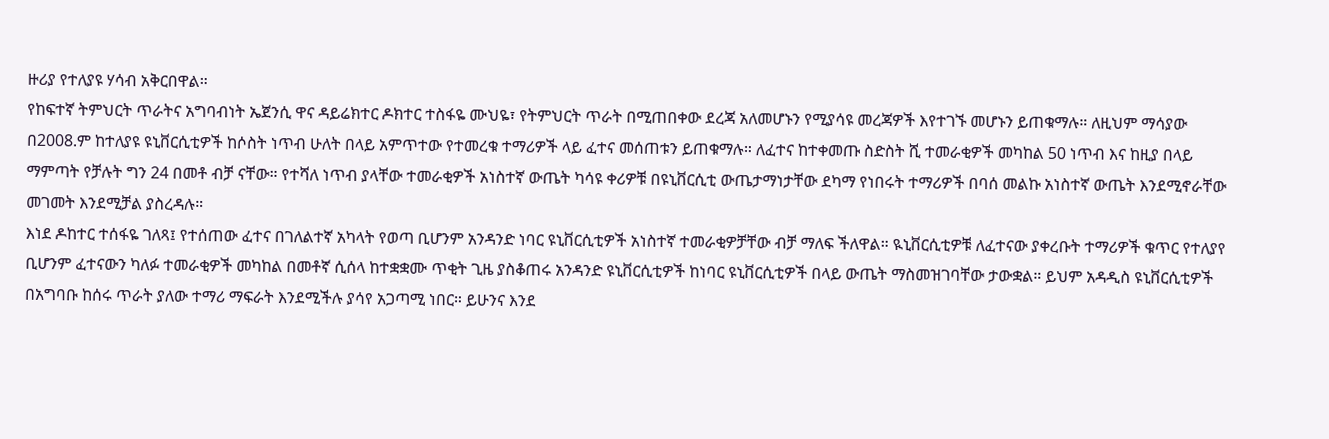ዙሪያ የተለያዩ ሃሳብ አቅርበዋል።
የከፍተኛ ትምህርት ጥራትና አግባብነት ኤጀንሲ ዋና ዳይሬክተር ዶክተር ተስፋዬ ሙህዬ፣ የትምህርት ጥራት በሚጠበቀው ደረጃ አለመሆኑን የሚያሳዩ መረጃዎች እየተገኙ መሆኑን ይጠቁማሉ። ለዚህም ማሳያው በ2008.ም ከተለያዩ ዩኒቨርሲቲዎች ከሶስት ነጥብ ሁለት በላይ አምጥተው የተመረቁ ተማሪዎች ላይ ፈተና መሰጠቱን ይጠቁማሉ። ለፈተና ከተቀመጡ ስድስት ሺ ተመራቂዎች መካከል 50 ነጥብ እና ከዚያ በላይ ማምጣት የቻሉት ግን 24 በመቶ ብቻ ናቸው። የተሻለ ነጥብ ያላቸው ተመራቂዎች አነስተኛ ውጤት ካሳዩ ቀሪዎቹ በዩኒቨርሲቲ ውጤታማነታቸው ደካማ የነበሩት ተማሪዎች በባሰ መልኩ አነስተኛ ውጤት እንደሚኖራቸው መገመት እንደሚቻል ያስረዳሉ።
እነደ ዶከተር ተሰፋዬ ገለጻ፤ የተሰጠው ፈተና በገለልተኛ አካላት የወጣ ቢሆንም አንዳንድ ነባር ዩኒቨርሲቲዎች አነስተኛ ተመራቂዎቻቸው ብቻ ማለፍ ችለዋል። ዪኒቨርሲቲዎቹ ለፈተናው ያቀረቡት ተማሪዎች ቁጥር የተለያየ ቢሆንም ፈተናውን ካለፉ ተመራቂዎች መካከል በመቶኛ ሲሰላ ከተቋቋሙ ጥቂት ጊዜ ያስቆጠሩ አንዳንድ ዩኒቨርሲቲዎች ከነባር ዩኒቨርሲቲዎች በላይ ውጤት ማስመዝገባቸው ታውቋል። ይህም አዳዲስ ዩኒቨርሲቲዎች በአግባቡ ከሰሩ ጥራት ያለው ተማሪ ማፍራት እንደሚችሉ ያሳየ አጋጣሚ ነበር። ይሁንና እንደ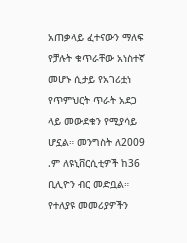አጠቃላይ ፈተናውን ማለፍ የቻሉት ቁጥራቸው አነስተኛ መሆኑ ሲታይ የአገሪቷነ የጥምህርት ጥራት አደጋ ላይ መውደቁን የሚያሳይ ሆኗል። መንግስት ለ2009 .ም ለዩኒቨርሲቲዎች ከ36 ቢሊዮን ብር መድቧል። የተለያዩ መመሪያዎችን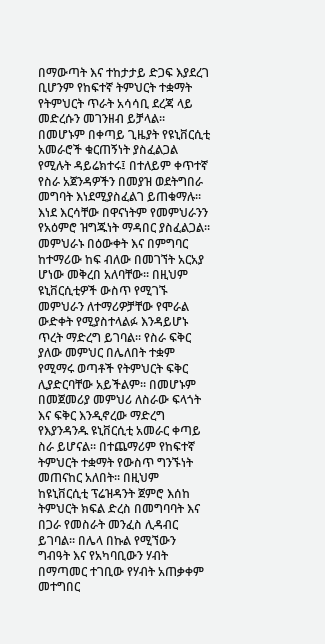በማውጣት እና ተከታታይ ድጋፍ እያደረገ ቢሆንም የከፍተኛ ትምህርት ተቋማት የትምህርት ጥራት አሳሳቢ ደረጃ ላይ መድረሱን መገንዘብ ይቻላል።
በመሆኑም በቀጣይ ጊዜያት የዩኒቨርሲቲ አመራሮች ቁርጠኝነት ያስፈልጋል የሚሉት ዳይሬክተሩ፤ በተለይም ቀጥተኛ የስራ አጀንዳዎችን በመያዝ ወደትግበራ መግባት እነደሚያስፈልገ ይጠቁማሉ። እነደ እርሳቸው በዋናነትም የመምህራንን የአዕምሮ ዝግጁነት ማዳበር ያስፈልጋል። መምህራኑ በዕውቀት እና በምግባር ከተማሪው ከፍ ብለው በመገኘት አርአያ ሆነው መቅረበ አለባቸው። በዚህም ዩኒቨርሲቲዎች ውስጥ የሚገኙ መምህራን ለተማሪዎቻቸው የሞራል ውድቀት የሚያስተላልፉ እንዳይሆኑ ጥረት ማድረግ ይገባል። የስራ ፍቅር ያለው መምህር በሌለበት ተቋም የሚማሩ ወጣቶች የትምህርት ፍቅር ሊያድርባቸው አይችልም። በመሆኑም በመጀመሪያ መምህሪ ለስራው ፍላጎት እና ፍቅር እንዲኖረው ማድረግ የእያንዳንዱ ዩኒቨርሲቲ አመራር ቀጣይ ስራ ይሆናል። በተጨማሪም የከፍተኛ ትምህርት ተቋማት የውስጥ ግንኙነት መጠናከር አለበት። በዚህም ከዩኒቨርሲቲ ፕሬዝዳንት ጀምሮ እሰከ ትምህርት ክፍል ድረስ በመግባባት እና በጋራ የመስራት መንፈስ ሊዳብር ይገባል። በሌላ በኩል የሚኘውን ግብዓት እና የአካባቢውን ሃብት በማጣመር ተገቢው የሃብት አጠቃቀም መተግበር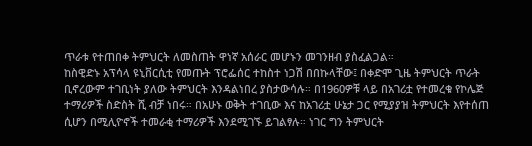ጥራቱ የተጠበቀ ትምህርት ለመስጠት ዋነኛ አሰራር መሆኑን መገንዘብ ያስፈልጋል።
ከስዊድኑ አፕሳላ ዩኒቨርሲቲ የመጡት ፕሮፌሰር ተከስተ ነጋሽ በበኩላቸው፤ በቀድሞ ጊዜ ትምህርት ጥራት ቢኖረውም ተገቢነት ያለው ትምህርት እንዳልነበረ ያስታውሳሉ። በ1960ዎቹ ላይ በአገሪቷ የተመረቁ የኮሌጅ ተማሪዎች ስድስት ሺ ብቻ ነበሩ። በአሁኑ ወቅት ተገቢው እና ከአገሪቷ ሁኔታ ጋር የሚያያዝ ትምህርት እየተሰጠ ሲሆን በሚሊዮኖች ተመራቂ ተማሪዎች እንደሚገኙ ይገልፃሉ። ነገር ግን ትምህርት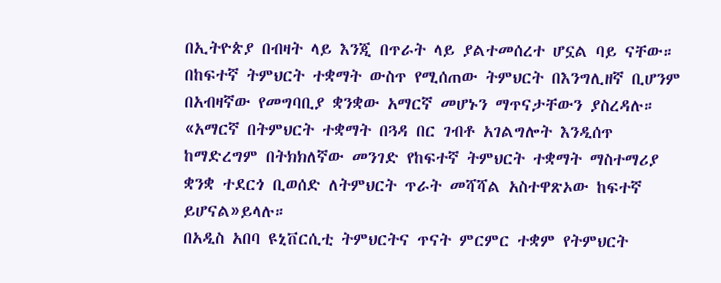በኢትዮጵያ በብዛት ላይ እንጂ በጥራት ላይ ያልተመሰረተ ሆኗል ባይ ናቸው። በከፍተኛ ትምህርት ተቋማት ውስጥ የሚሰጠው ትምህርት በእንግሊዘኛ ቢሆንም በአብዛኛው የመግባቢያ ቋንቋው አማርኛ መሆኑን ማጥናታቸውን ያስረዳሉ።
«አማርኛ በትምህርት ተቋማት በጓዳ በር ገብቶ አገልግሎት እንዲሰጥ ከማድረግም በትክክለኛው መንገድ የከፍተኛ ትምህርት ተቋማት ማስተማሪያ ቋንቋ ተደርጎ ቢወሰድ ለትምህርት ጥራት መሻሻል አስተዋጽኦው ከፍተኛ ይሆናል»ይላሉ።
በአዲስ አበባ ዩኒቨርሲቲ ትምህርትና ጥናት ምርምር ተቋም የትምህርት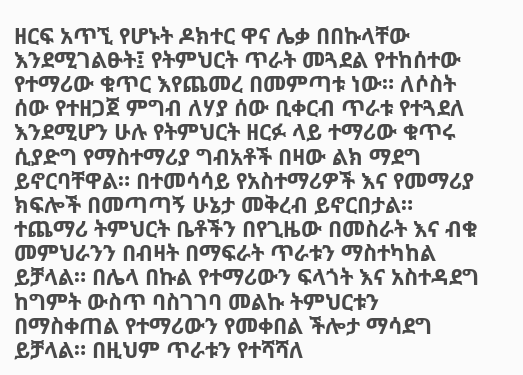ዘርፍ አጥኚ የሆኑት ዶክተር ዋና ሌቃ በበኩላቸው እንደሚገልፁት፤ የትምህርት ጥራት መጓደል የተከሰተው የተማሪው ቁጥር እየጨመረ በመምጣቱ ነው። ለሶስት ሰው የተዘጋጀ ምግብ ለሃያ ሰው ቢቀርብ ጥራቱ የተጓደለ እንደሚሆን ሁሉ የትምህርት ዘርፉ ላይ ተማሪው ቁጥሩ ሲያድግ የማስተማሪያ ግብአቶች በዛው ልክ ማደግ ይኖርባቸዋል። በተመሳሳይ የአስተማሪዎች እና የመማሪያ ክፍሎች በመጣጣኝ ሁኔታ መቅረብ ይኖርበታል። ተጨማሪ ትምህርት ቤቶችን በየጊዜው በመስራት እና ብቁ መምህራንን በብዛት በማፍራት ጥራቱን ማስተካከል ይቻላል። በሌላ በኩል የተማሪውን ፍላጎት እና አስተዳደግ ከግምት ውስጥ ባስገገባ መልኩ ትምህርቱን በማስቀጠል የተማሪውን የመቀበል ችሎታ ማሳደግ ይቻላል። በዚህም ጥራቱን የተሻሻለ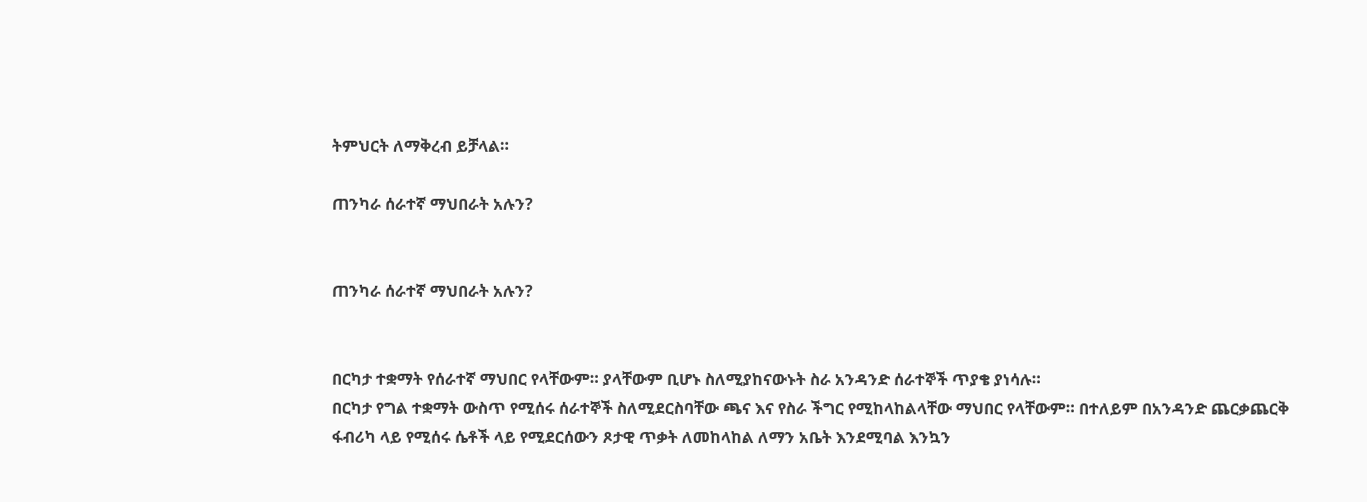ትምህርት ለማቅረብ ይቻላል።

ጠንካራ ሰራተኛ ማህበራት አሉን?


ጠንካራ ሰራተኛ ማህበራት አሉን?


በርካታ ተቋማት የሰራተኛ ማህበር የላቸውም። ያላቸውም ቢሆኑ ስለሚያከናውኑት ስራ አንዳንድ ሰራተኞች ጥያቄ ያነሳሉ።
በርካታ የግል ተቋማት ውስጥ የሚሰሩ ሰራተኞች ስለሚደርስባቸው ጫና እና የስራ ችግር የሚከላከልላቸው ማህበር የላቸውም። በተለይም በአንዳንድ ጨርቃጨርቅ ፋብሪካ ላይ የሚሰሩ ሴቶች ላይ የሚደርሰውን ጾታዊ ጥቃት ለመከላከል ለማን አቤት እንደሚባል እንኳን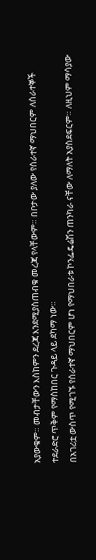አያውቁም። መብታቸውን እስከምን ደረጃ እንደሚያስጠብቁ መረጃ የላቸውም። በቦታው ያለው የሰራተኛ ማህበርም ለሰራተኞች ተደራድሮ ጥቅም የማስከበር ጉዳይ ላይ ደካማ ነው።
በአገሪቷ ውስጥ የሚገኙ የሰራተኛ ማህበርም ሆነ የማህበራቱ ኮንፌዴሬሽን ጠንካራ ናቸው ለማለት አያስደፍርም። ለዚህም ማሳያው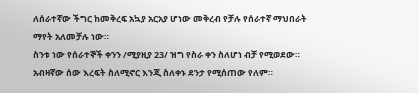ለሰራተኛው ችግር ከመቅረፍ አኳያ አርአያ ሆነው መቅረብ የቻሉ የሰራተኛ ማህበራት ማየት አለመቻሉ ነው።
ስንቱ ነው የሰራተኞች ቀንን /ሚያዚያ 23/ ዝግ የስራ ቀን ስለሆነ ብቻ የሚወደው። አብዛኛው ሰው እረፍት ስለሚኖር እንጂ ስለቀኑ ደንታ የሚሰጠው የለም።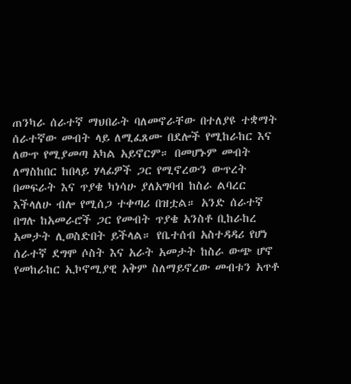ጠንካራ ሰራተኛ ማህበራት ባለመኖራቸው በተለያዩ ተቋማት ሰራተኛው መብት ላይ ለሚፈጸሙ በደሎች የሚከራከር እና ለውጥ የሚያመጣ አካል አይኖርም። በመሆኑም መብት ለማስከበር ከበላይ ሃላፊዎች ጋር የሚኖረውን ውጥረት በመፍራት እና ጥያቄ ካነሳሁ ያለአግባብ ከስራ ልባረር እችላለሁ ብሎ የሚሰጋ ተቀጣሪ በዝቷል። አንድ ሰራተኛ በግሉ ከአመራሮች ጋር የመብት ጥያቄ አንስቶ ቢከራከረ አመታት ሊወስድበት ይችላል። የቤተሰብ አስተዳዳሪ የሆነ ሰራተኛ ደግሞ ሶስት እና አራት አመታት ከስራ ውጭ ሆኖ የመከራከር ኢኮኖሚያዊ አቅም ስለማይኖረው መብቱን አጥቶ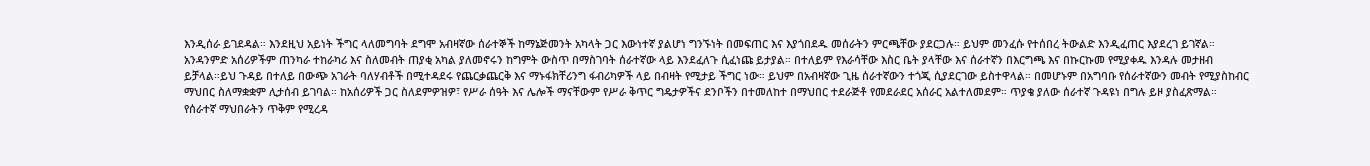እንዲሰራ ይገደዳል። እንደዚህ አይነት ችግር ላለመግባት ደግሞ አብዛኛው ሰራተኞች ከማኔጅመንት አካላት ጋር እውነተኛ ያልሆነ ግንኙነት በመፍጠር እና እያጎበደዱ መሰራትን ምርጫቸው ያደርጋሉ። ይህም መንፈሱ የተሰበረ ትውልድ እንዲፈጠር እያደረገ ይገኛል።
አንዳንምድ አሰሪዎችም ጠንካራ ተከራካሪ እና ስለመብት ጠያቂ አካል ያለመኖሩን ከግምት ውስጥ በማስገባት ሰራተኛው ላይ እንደፈለጉ ሲፈነጩ ይታያል። በተለይም የእራሳቸው እስር ቤት ያላቸው እና ሰራተኛን በእርግጫ እና በኩርኩመ የሚያቀዱ እንዳሉ መታዘብ ይቻላል።ይህ ጉዳይ በተለይ በውጭ አገራት ባለሃብቶች በሚተዳደሩ የጨርቃጨርቅ እና ማኑፋክቸሪንግ ፋብሪካዎች ላይ በብዛት የሚታይ ችግር ነው። ይህም በአብዛኛው ጊዜ ሰራተኛውን ተጎጂ ሲያደርገው ይስተዋላል። በመሆኑም በአግባቡ የሰራተኛውን መብት የሚያስከብር ማህበር ስለማቋቋም ሊታሰብ ይገባል። ከአሰሪዎች ጋር ስለደምዎዝዎ፣ የሥራ ሰዓት እና ሌሎች ማናቸውም የሥራ ቅጥር ግዴታዎችና ደንቦችን በተመለከተ በማህበር ተደራጅቶ የመደራደር አሰራር አልተለመደም። ጥያቄ ያለው ሰራተኛ ጉዳዩነ በግሉ ይዞ ያስፈጽማል።
የሰራተኛ ማህበራትን ጥቅም የሚረዳ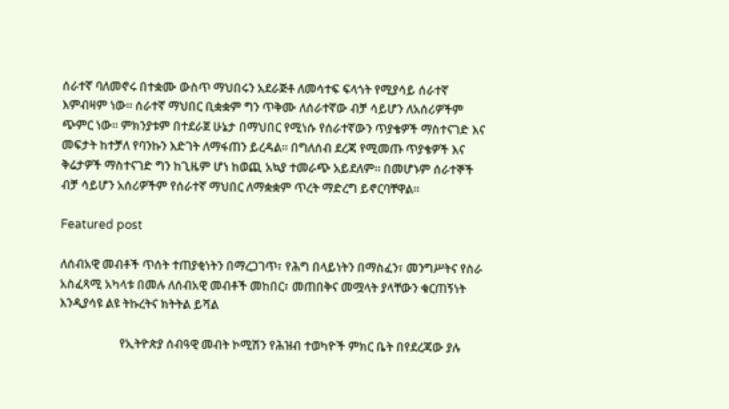ሰራተኛ ባለመኖሩ በተቋሙ ውስጥ ማህበሩን አደራጅቶ ለመሳተፍ ፍላጎት የሚያሳይ ሰራተኛ እምብዛም ነው። ሰራተኛ ማህበር ቢቋቋም ግን ጥቅሙ ለሰራተኛው ብቻ ሳይሆን ለአሰሪዎችም ጭምር ነው። ምክንያቱም በተደራጀ ሁኔታ በማህበር የሚነሱ የሰራተኛውን ጥያቄዎች ማስተናገድ እና መፍታት ከተቻለ የባንኩን እድገት ለማፋጠን ይረዳል። በግለሰብ ደረጃ የሚመጡ ጥያቄዎች እና ቅሬታዎች ማስተናገድ ግን ከጊዜም ሆነ ከወጪ አኳያ ተመራጭ አይደለም። በመሆኑም ሰራተኞች ብቻ ሳይሆን አሰሪዎችም የሰራተኛ ማህበር ለማቋቋም ጥረት ማድረግ ይኖርባቸዋል።

Featured post

ለሰብአዊ መብቶች ጥሰት ተጠያቂነትን በማረጋገጥ፣ የሕግ በላይነትን በማስፈን፣ መንግሥትና የስራ አስፈጻሚ አካላቱ በመሉ ለሰብአዊ መብቶች መከበር፣ መጠበቅና መሟላት ያላቸውን ቁርጠኝነት እንዲያሳዩ ልዩ ትኩረትና ክትትል ይሻል

                    የኢትዮጵያ ሰብዓዊ መብት ኮሚሽን የሕዝብ ተወካዮች ምክር ቤት በየደረጃው ያሉ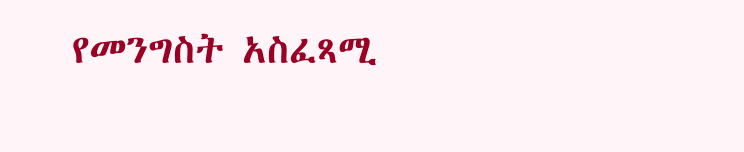የመንግስት አስፈጻሚ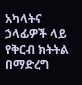አካላትና ኃላፊዎች ላይ የቅርብ ክትትል በማድረግ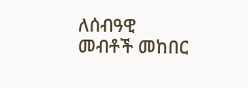ለሰብዓዊ መብቶች መከበር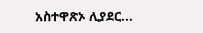አስተዋጽኦ ሊያደር...